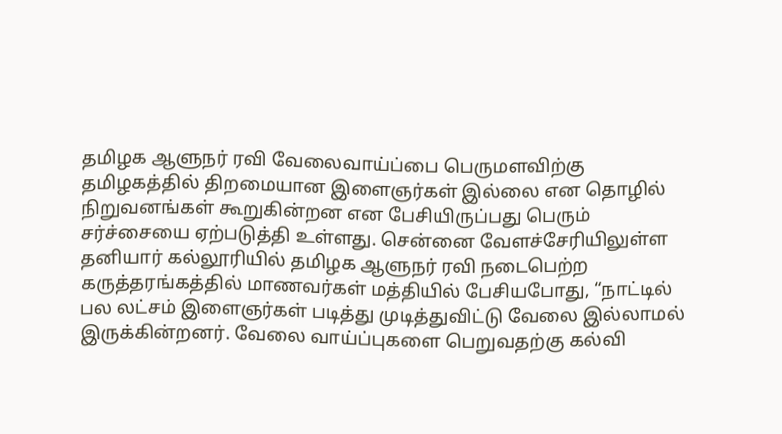தமிழக ஆளுநர் ரவி வேலைவாய்ப்பை பெருமளவிற்கு தமிழகத்தில் திறமையான இளைஞர்கள் இல்லை என தொழில் நிறுவனங்கள் கூறுகின்றன என பேசியிருப்பது பெரும் சர்ச்சையை ஏற்படுத்தி உள்ளது. சென்னை வேளச்சேரியிலுள்ள தனியார் கல்லூரியில் தமிழக ஆளுநர் ரவி நடைபெற்ற கருத்தரங்கத்தில் மாணவர்கள் மத்தியில் பேசியபோது, “நாட்டில் பல லட்சம் இளைஞர்கள் படித்து முடித்துவிட்டு வேலை இல்லாமல் இருக்கின்றனர். வேலை வாய்ப்புகளை பெறுவதற்கு கல்வி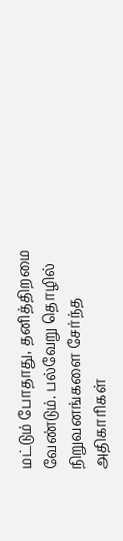மட்டும் போதாது, தனித்திறமை வேண்டும். பல்வேறு தொழில் நிறுவனங்களை சேர்ந்த அதிகாரிகள்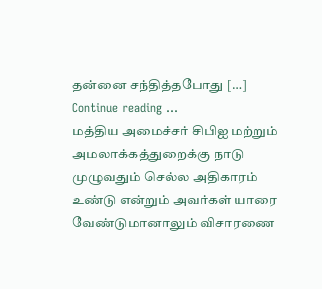தன்னை சந்தித்தபோது […]
Continue reading …
மத்திய அமைச்சர் சிபிஐ மற்றும் அமலாக்கத்துறைக்கு நாடு முழுவதும் செல்ல அதிகாரம் உண்டு என்றும் அவர்கள் யாரை வேண்டுமானாலும் விசாரணை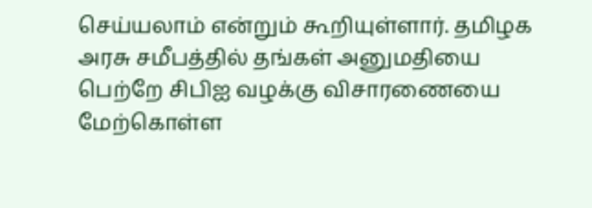செய்யலாம் என்றும் கூறியுள்ளார். தமிழக அரசு சமீபத்தில் தங்கள் அனுமதியை பெற்றே சிபிஐ வழக்கு விசாரணையை மேற்கொள்ள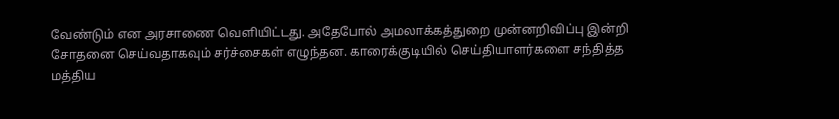வேண்டும் என அரசாணை வெளியிட்டது. அதேபோல் அமலாக்கத்துறை முன்னறிவிப்பு இன்றி சோதனை செய்வதாகவும் சர்ச்சைகள் எழுந்தன. காரைக்குடியில் செய்தியாளர்களை சந்தித்த மத்திய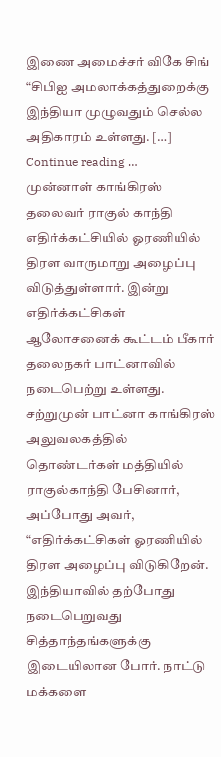இணை அமைச்சர் விகே சிங் “சிபிஐ அமலாக்கத்துறைக்கு இந்தியா முழுவதும் செல்ல அதிகாரம் உள்ளது. […]
Continue reading …
முன்னாள் காங்கிரஸ் தலைவர் ராகுல் காந்தி எதிர்க்கட்சியில் ஓரணியில் திரள வாருமாறு அழைப்பு விடுத்துள்ளார். இன்று எதிர்க்கட்சிகள் ஆலோசனைக் கூட்டம் பீகார் தலைநகர் பாட்னாவில் நடைபெற்று உள்ளது. சற்றுமுன் பாட்னா காங்கிரஸ் அலுவலகத்தில் தொண்டர்கள் மத்தியில் ராகுல்காந்தி பேசினார், அப்போது அவர், “எதிர்க்கட்சிகள் ஓரணியில் திரள அழைப்பு விடுகிறேன். இந்தியாவில் தற்போது நடைபெறுவது சித்தாந்தங்களுக்கு இடையிலான போர். நாட்டு மக்களை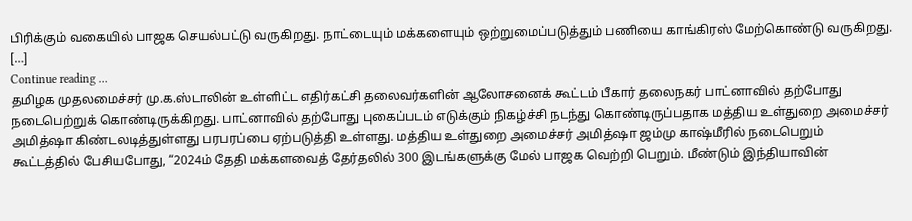பிரிக்கும் வகையில் பாஜக செயல்பட்டு வருகிறது. நாட்டையும் மக்களையும் ஒற்றுமைப்படுத்தும் பணியை காங்கிரஸ் மேற்கொண்டு வருகிறது. […]
Continue reading …
தமிழக முதலமைச்சர் மு.க.ஸ்டாலின் உள்ளிட்ட எதிர்கட்சி தலைவர்களின் ஆலோசனைக் கூட்டம் பீகார் தலைநகர் பாட்னாவில் தற்போது நடைபெற்றுக் கொண்டிருக்கிறது. பாட்னாவில் தற்போது புகைப்படம் எடுக்கும் நிகழ்ச்சி நடந்து கொண்டிருப்பதாக மத்திய உள்துறை அமைச்சர் அமித்ஷா கிண்டலடித்துள்ளது பரபரப்பை ஏற்படுத்தி உள்ளது. மத்திய உள்துறை அமைச்சர் அமித்ஷா ஜம்மு காஷ்மீரில் நடைபெறும் கூட்டத்தில் பேசியபோது, “2024ம் தேதி மக்களவைத் தேர்தலில் 300 இடங்களுக்கு மேல் பாஜக வெற்றி பெறும். மீண்டும் இந்தியாவின்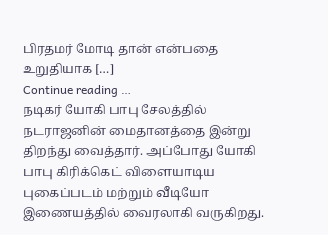பிரதமர் மோடி தான் என்பதை உறுதியாக […]
Continue reading …
நடிகர் யோகி பாபு சேலத்தில் நடராஜனின் மைதானத்தை இன்று திறந்து வைத்தார். அப்போது யோகி பாபு கிரிக்கெட் விளையாடிய புகைப்படம் மற்றும் வீடியோ இணையத்தில் வைரலாகி வருகிறது.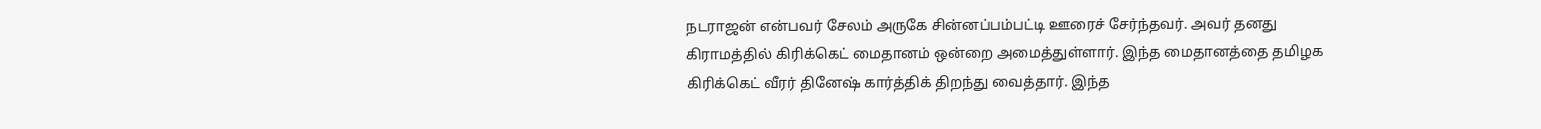நடராஜன் என்பவர் சேலம் அருகே சின்னப்பம்பட்டி ஊரைச் சேர்ந்தவர். அவர் தனது கிராமத்தில் கிரிக்கெட் மைதானம் ஒன்றை அமைத்துள்ளார். இந்த மைதானத்தை தமிழக கிரிக்கெட் வீரர் தினேஷ் கார்த்திக் திறந்து வைத்தார். இந்த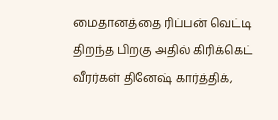மைதானத்தை ரிப்பன் வெட்டி திறந்த பிறகு அதில் கிரிக்கெட் வீரர்கள் தினேஷ் கார்த்திக்,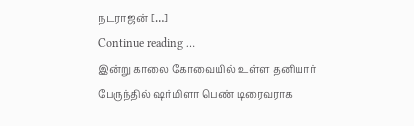நடராஜன் […]
Continue reading …
இன்று காலை கோவையில் உள்ள தனியார் பேருந்தில் ஷர்மிளா பெண் டிரைவராக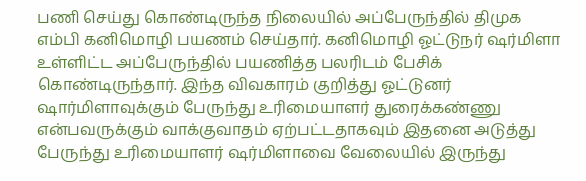பணி செய்து கொண்டிருந்த நிலையில் அப்பேருந்தில் திமுக எம்பி கனிமொழி பயணம் செய்தார். கனிமொழி ஓட்டுநர் ஷர்மிளா உள்ளிட்ட அப்பேருந்தில் பயணித்த பலரிடம் பேசிக் கொண்டிருந்தார். இந்த விவகாரம் குறித்து ஓட்டுனர் ஷார்மிளாவுக்கும் பேருந்து உரிமையாளர் துரைக்கண்ணு என்பவருக்கும் வாக்குவாதம் ஏற்பட்டதாகவும் இதனை அடுத்து பேருந்து உரிமையாளர் ஷர்மிளாவை வேலையில் இருந்து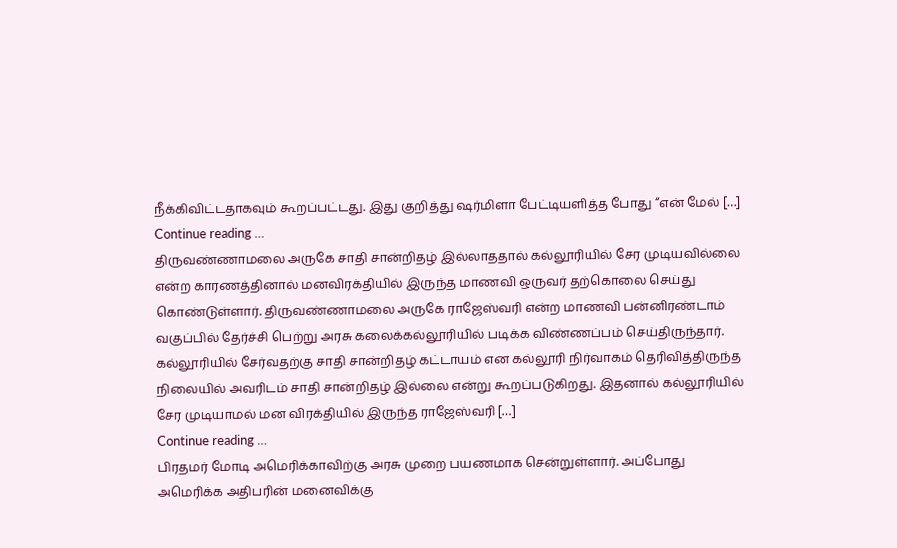நீக்கிவிட்டதாகவும் கூறப்பட்டது. இது குறித்து ஷர்மிளா பேட்டியளித்த போது “என் மேல் […]
Continue reading …
திருவண்ணாமலை அருகே சாதி சான்றிதழ் இல்லாததால் கல்லூரியில் சேர முடியவில்லை என்ற காரணத்தினால் மனவிரக்தியில் இருந்த மாணவி ஒருவர் தற்கொலை செய்து கொண்டுள்ளார். திருவண்ணாமலை அருகே ராஜேஸ்வரி என்ற மாணவி பன்னிரண்டாம் வகுப்பில் தேர்ச்சி பெற்று அரசு கலைக்கல்லூரியில் படிக்க விண்ணப்பம் செய்திருந்தார். கல்லூரியில் சேர்வதற்கு சாதி சான்றிதழ் கட்டாயம் என கல்லூரி நிர்வாகம் தெரிவித்திருந்த நிலையில் அவரிடம் சாதி சான்றிதழ் இல்லை என்று கூறப்படுகிறது. இதனால் கல்லூரியில் சேர முடியாமல் மன விரக்தியில் இருந்த ராஜேஸ்வரி […]
Continue reading …
பிரதமர் மோடி அமெரிக்காவிற்கு அரசு முறை பயணமாக சென்றுள்ளார். அப்போது அமெரிக்க அதிபரின் மனைவிக்கு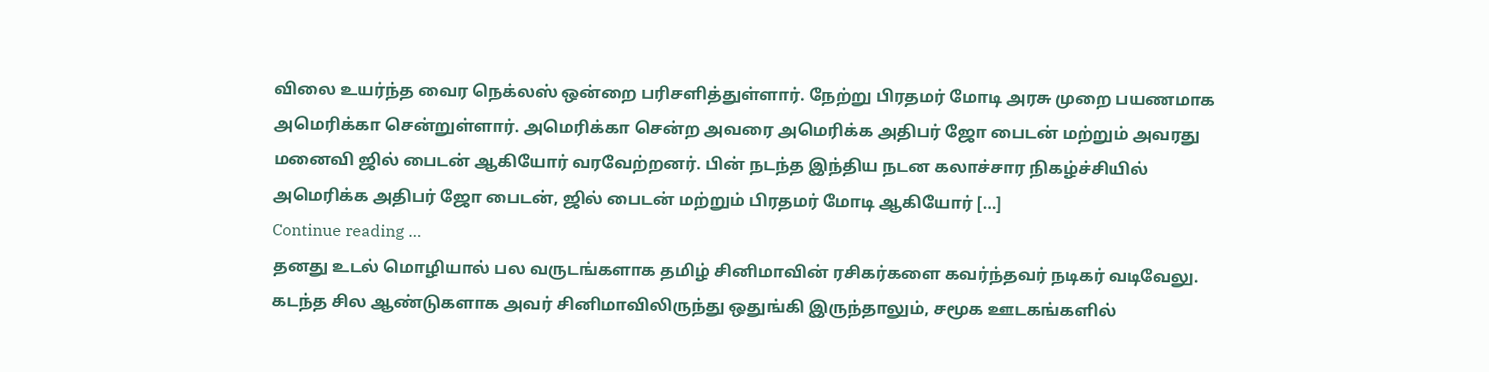விலை உயர்ந்த வைர நெக்லஸ் ஒன்றை பரிசளித்துள்ளார். நேற்று பிரதமர் மோடி அரசு முறை பயணமாக அமெரிக்கா சென்றுள்ளார். அமெரிக்கா சென்ற அவரை அமெரிக்க அதிபர் ஜோ பைடன் மற்றும் அவரது மனைவி ஜில் பைடன் ஆகியோர் வரவேற்றனர். பின் நடந்த இந்திய நடன கலாச்சார நிகழ்ச்சியில் அமெரிக்க அதிபர் ஜோ பைடன், ஜில் பைடன் மற்றும் பிரதமர் மோடி ஆகியோர் […]
Continue reading …
தனது உடல் மொழியால் பல வருடங்களாக தமிழ் சினிமாவின் ரசிகர்களை கவர்ந்தவர் நடிகர் வடிவேலு. கடந்த சில ஆண்டுகளாக அவர் சினிமாவிலிருந்து ஒதுங்கி இருந்தாலும், சமூக ஊடகங்களில்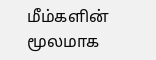மீம்களின் மூலமாக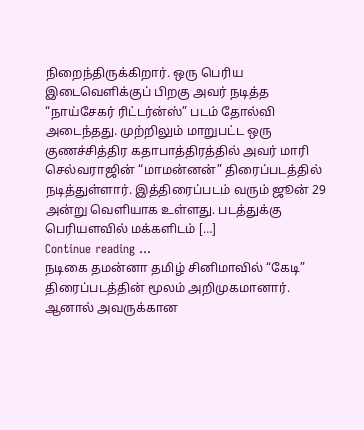நிறைந்திருக்கிறார். ஒரு பெரிய இடைவெளிக்குப் பிறகு அவர் நடித்த “நாய்சேகர் ரிட்டர்ன்ஸ்” படம் தோல்வி அடைந்தது. முற்றிலும் மாறுபட்ட ஒரு குணச்சித்திர கதாபாத்திரத்தில் அவர் மாரி செல்வராஜின் “மாமன்னன்” திரைப்படத்தில் நடித்துள்ளார். இத்திரைப்படம் வரும் ஜூன் 29 அன்று வெளியாக உள்ளது. படத்துக்கு பெரியளவில் மக்களிடம் […]
Continue reading …
நடிகை தமன்னா தமிழ் சினிமாவில் “கேடி” திரைப்படத்தின் மூலம் அறிமுகமானார். ஆனால் அவருக்கான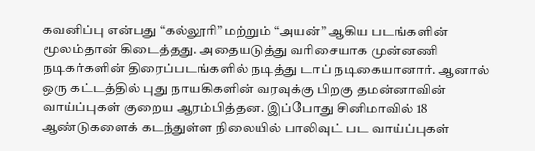கவனிப்பு என்பது “கல்லூரி” மற்றும் “அயன்” ஆகிய படங்களின் மூலம்தான் கிடைத்தது. அதையடுத்து வரிசையாக முன்னணி நடிகர்களின் திரைப்படங்களில் நடித்து டாப் நடிகையானார். ஆனால் ஒரு கட்டத்தில் புது நாயகிகளின் வரவுக்கு பிறகு தமன்னாவின் வாய்ப்புகள் குறைய ஆரம்பித்தன. இப்போது சினிமாவில் 18 ஆண்டுகளைக் கடந்துள்ள நிலையில் பாலிவுட் பட வாய்ப்புகள்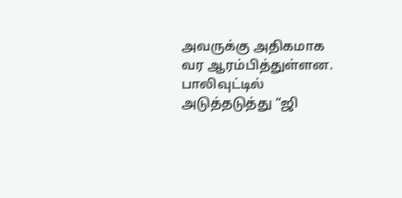அவருக்கு அதிகமாக வர ஆரம்பித்துள்ளன. பாலிவுட்டில் அடுத்தடுத்து “ஜி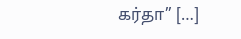கர்தா” […]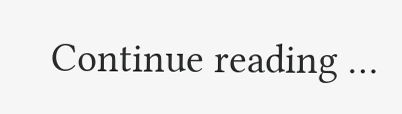Continue reading …